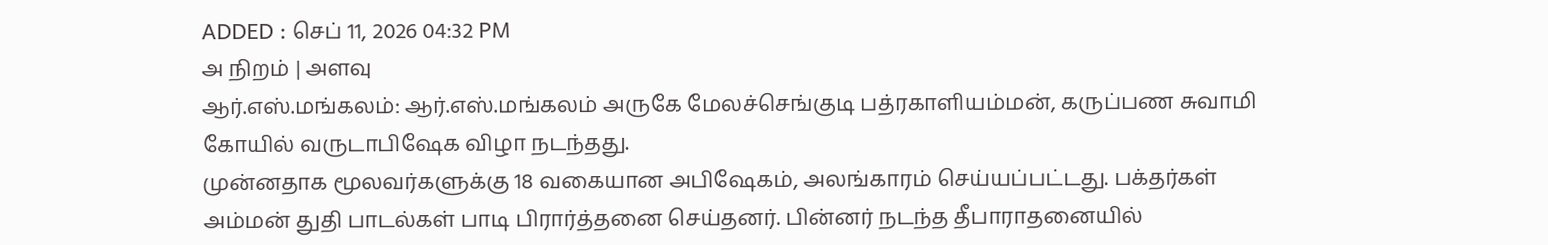ADDED : செப் 11, 2026 04:32 PM
அ நிறம் | அளவு
ஆர்.எஸ்.மங்கலம்: ஆர்.எஸ்.மங்கலம் அருகே மேலச்செங்குடி பத்ரகாளியம்மன், கருப்பண சுவாமி கோயில் வருடாபிஷேக விழா நடந்தது.
முன்னதாக மூலவர்களுக்கு 18 வகையான அபிஷேகம், அலங்காரம் செய்யப்பட்டது. பக்தர்கள் அம்மன் துதி பாடல்கள் பாடி பிரார்த்தனை செய்தனர். பின்னர் நடந்த தீபாராதனையில்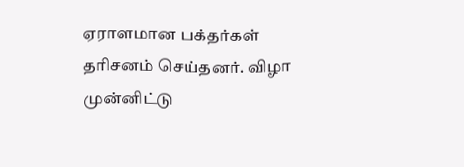ஏராளமான பக்தர்கள் தரிசனம் செய்தனர். விழா முன்னிட்டு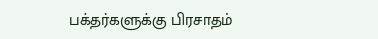பக்தர்களுக்கு பிரசாதம்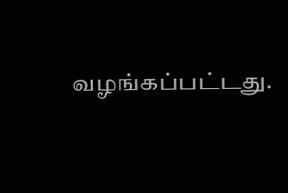வழங்கப்பட்டது.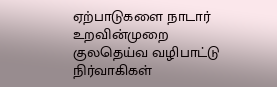ஏற்பாடுகளை நாடார் உறவின்முறை குலதெய்வ வழிபாட்டு நிர்வாகிகள்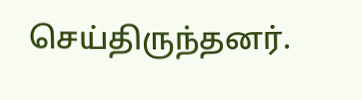செய்திருந்தனர்.